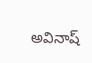అవినాష్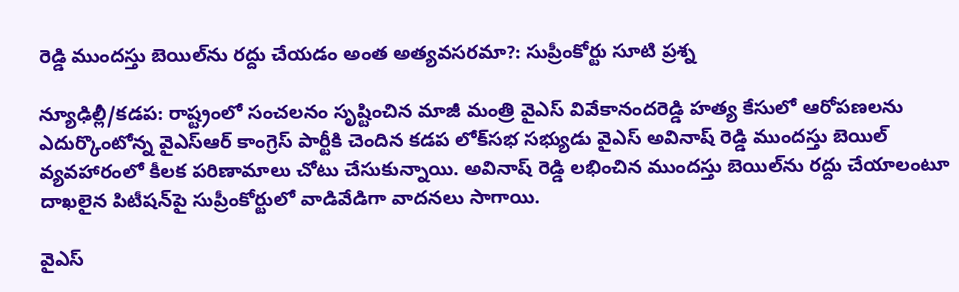రెడ్డి ముందస్తు బెయిల్‌ను రద్దు చేయడం అంత అత్యవసరమా?: సుప్రీంకోర్టు సూటి ప్రశ్న

న్యూఢిల్లీ/కడప: రాష్ట్రంలో సంచలనం సృష్టించిన మాజీ మంత్రి వైఎస్ వివేకానందరెడ్డి హత్య కేసులో ఆరోపణలను ఎదుర్కొంటోన్న వైఎస్ఆర్ కాంగ్రెస్ పార్టీకి చెందిన కడప లోక్‌సభ సభ్యుడు వైఎస్ అవినాష్ రెడ్డి ముందస్తు బెయిల్ వ్యవహారంలో కీలక పరిణామాలు చోటు చేసుకున్నాయి. అవినాష్ రెడ్డి లభించిన ముందస్తు బెయిల్‌ను రద్దు చేయాలంటూ దాఖలైన పిటీషన్‌పై సుప్రీంకోర్టులో వాడివేడిగా వాదనలు సాగాయి.

వైఎస్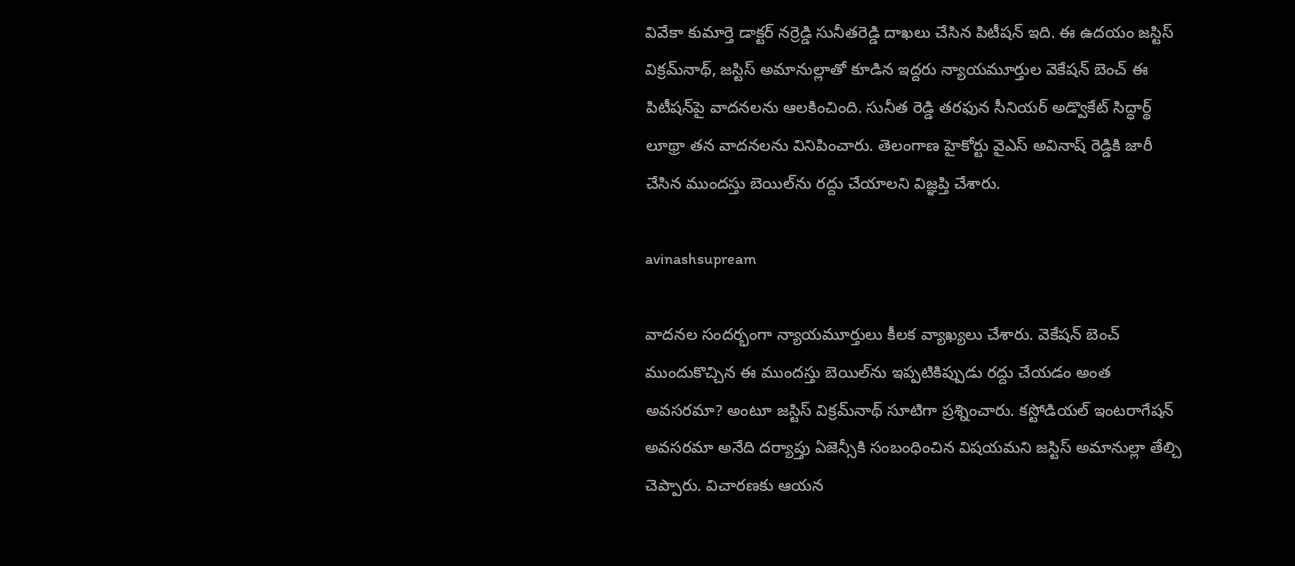వివేకా కుమార్తె డాక్టర్ నర్రెడ్డి సునీతరెడ్డి దాఖలు చేసిన పిటీషన్ ఇది. ఈ ఉదయం జస్టిస్ విక్రమ్‌నాథ్, జస్టిస్ అమానుల్లాతో కూడిన ఇద్దరు న్యాయమూర్తుల వెకేషన్ బెంచ్ ఈ పిటీషన్‌పై వాదనలను ఆలకించింది. సునీత రెడ్డి తరఫున సీనియర్ అడ్వొకేట్ సిద్ధార్థ్ లూథ్రా తన వాదనలను వినిపించారు. తెలంగాణ హైకోర్టు వైఎస్ అవినాష్ రెడ్డికి జారీ చేసిన ముందస్తు బెయిల్‌ను రద్దు చేయాలని విజ్ఞప్తి చేశారు.

avinashsupream

వాదనల సందర్భంగా న్యాయమూర్తులు కీలక వ్యాఖ్యలు చేశారు. వెకేషన్ బెంచ్ ముందుకొచ్చిన ఈ ముందస్తు బెయిల్‌ను ఇప్పటికిప్పుడు రద్దు చేయడం అంత అవసరమా? అంటూ జస్టిస్ విక్రమ్‌నాథ్ సూటిగా ప్రశ్నించారు. కస్టోడియల్ ఇంటరాగేషన్ అవసరమా అనేది దర్యాప్తు ఏజెన్సీకి సంబంధించిన విషయమని జస్టిస్ అమానుల్లా తేల్చి చెప్పారు. విచారణకు ఆయన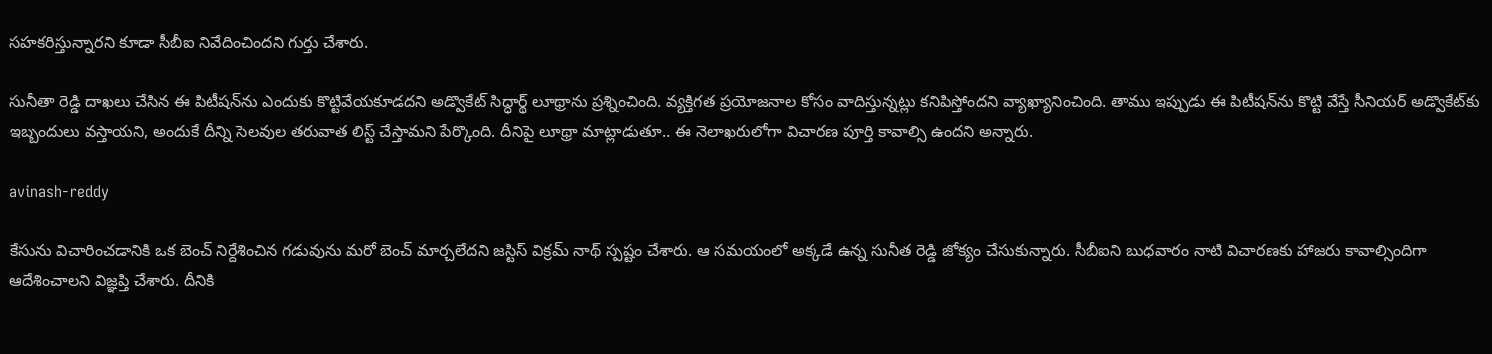సహకరిస్తున్నారని కూడా సీబీఐ నివేదించిందని గుర్తు చేశారు.

సునీతా రెడ్డి దాఖలు చేసిన ఈ పిటీషన్‌ను ఎందుకు కొట్టివేయకూడదని అడ్వొకేట్ సిద్ధార్థ్ లూథ్రాను ప్రశ్నించింది. వ్యక్తిగత ప్రయోజనాల కోసం వాదిస్తున్నట్లు కనిపిస్తోందని వ్యాఖ్యానించింది. తాము ఇప్పుడు ఈ పిటీషన్‌ను కొట్టి వేస్తే సీనియర్ అడ్వొకేట్‌కు ఇబ్బందులు వస్తాయని, అందుకే దీన్ని సెలవుల తరువాత లిస్ట్ చేస్తామని పేర్కొంది. దీనిపై లూథ్రా మాట్లాడుతూ.. ఈ నెలాఖరులోగా విచారణ పూర్తి కావాల్సి ఉందని అన్నారు.

avinash-reddy

కేసును విచారించడానికి ఒక బెంచ్ నిర్దేశించిన గడువును మరో బెంచ్ మార్చలేదని జస్టిస్ విక్రమ్ నాథ్ స్పష్టం చేశారు. ఆ సమయంలో అక్కడే ఉన్న సునీత రెడ్డి జోక్యం చేసుకున్నారు. సీబీఐని బుధవారం నాటి విచారణకు హాజరు కావాల్సిందిగా ఆదేశించాలని విజ్ఞప్తి చేశారు. దీనికి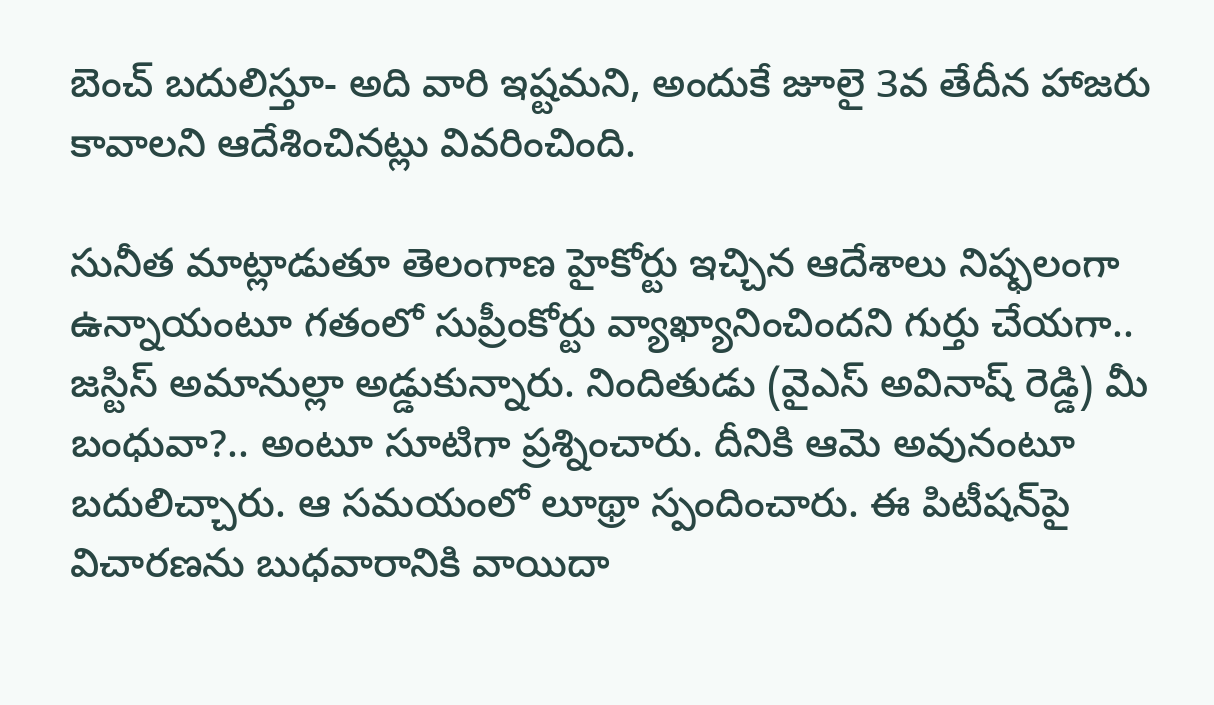బెంచ్ బదులిస్తూ- అది వారి ఇష్టమని, అందుకే జూలై 3వ తేదీన హాజరు కావాలని ఆదేశించినట్లు వివరించింది.

సునీత మాట్లాడుతూ తెలంగాణ హైకోర్టు ఇచ్చిన ఆదేశాలు నిష్ఫలంగా ఉన్నాయంటూ గతంలో సుప్రీంకోర్టు వ్యాఖ్యానించిందని గుర్తు చేయగా.. జస్టిస్ అమానుల్లా అడ్డుకున్నారు. నిందితుడు (వైఎస్ అవినాష్ రెడ్డి) మీ బంధువా?.. అంటూ సూటిగా ప్రశ్నించారు. దీనికి ఆమె అవునంటూ బదులిచ్చారు. ఆ సమయంలో లూథ్రా స్పందించారు. ఈ పిటీషన్‌పై విచారణను బుధవారానికి వాయిదా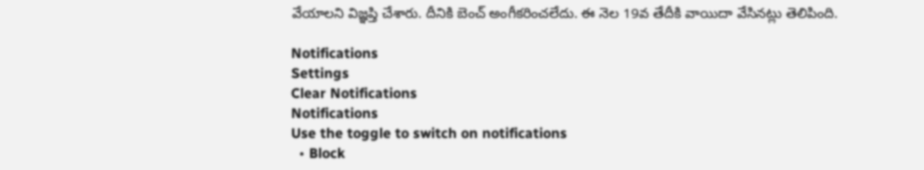వేయాలని విజ్ఞప్తి చేశారు. దీనికి బెంచ్ అంగీకరించలేదు. ఈ నెల 19వ తేదీకి వాయిదా వేసినట్లు తెలిపింది.

Notifications
Settings
Clear Notifications
Notifications
Use the toggle to switch on notifications
  • Block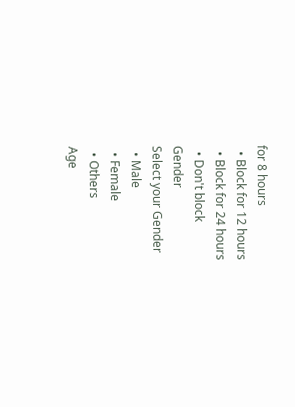for 8 hours
  • Block for 12 hours
  • Block for 24 hours
  • Don't block
Gender
Select your Gender
  • Male
  • Female
  • Others
Age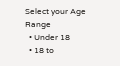Select your Age Range
  • Under 18
  • 18 to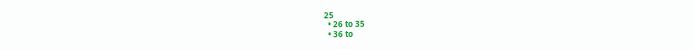25
  • 26 to 35
  • 36 to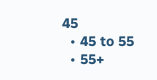45
  • 45 to 55
  • 55+